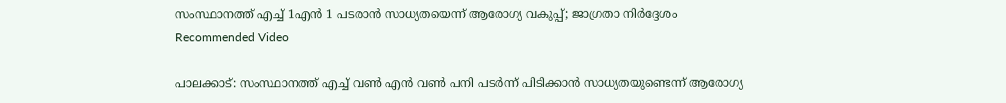സംസ്ഥാനത്ത് എച്ച് 1എൻ 1 പടരാൻ സാധ്യതയെന്ന് ആരോഗ്യ വകുപ്പ്; ജാഗ്രതാ നിർദ്ദേശം
Recommended Video

പാലക്കാട്: സംസ്ഥാനത്ത് എച്ച് വൺ എൻ വൺ പനി പടർന്ന് പിടിക്കാൻ സാധ്യതയുണ്ടെന്ന് ആരോഗ്യ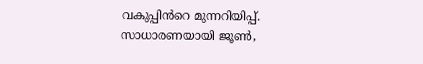വകുപ്പിൻറെ മുന്നറിയിപ്പ്. സാധാരണയായി ജൂൺ,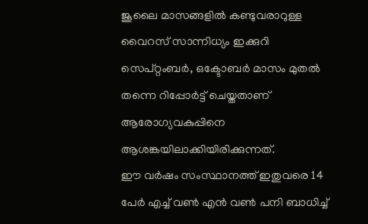ജൂലൈ മാസങ്ങളിൽ കണ്ടുവരാറുള്ള വൈറസ് സാന്നിധ്യം ഇക്കുറി സെപ്റ്റംബർ, ഒക്ടോബർ മാസം മുതൽ തന്നെ റിപ്പോർട്ട് ചെയ്തതാണ് ആരോഗ്യവകുപ്പിനെ ആശങ്കയിലാക്കിയിരിക്കുന്നത്.
ഈ വർഷം സംസ്ഥാനത്ത് ഇതുവരെ 14 പേർ എച്ച് വൺ എൻ വൺ പനി ബാധിച്ച്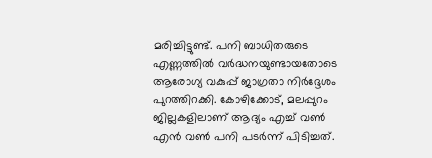മരിച്ചിട്ടുണ്ട്. പനി ബാധിതരുടെ എണ്ണത്തിൽ വർദ്ധനയുണ്ടായതോടെ ആരോഗ്യ വകുപ്പ് ജാഗ്രതാ നിർദ്ദേശം പുറത്തിറക്കി. കോഴിക്കോട്, മലപ്പുറം ജില്ലകളിലാണ് ആദ്യം എച്ച് വൺ എൻ വൺ പനി പടർന്ന് പിടിച്ചത്.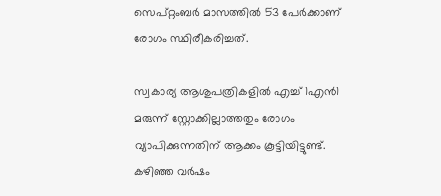സെപ്റ്റംബർ മാസത്തിൽ 53 പേർക്കാണ് രോഗം സ്ഥിരീകരിച്ചത്.

സ്വകാര്യ ആശുപത്രികളിൽ എച്ച് 1എൻ1 മരുന്ന് സ്റ്റോക്കില്ലാത്തതും രോഗം വ്യാപിക്കുന്നതിന് ആക്കം കൂട്ടിയിട്ടുണ്ട്. കഴിഞ്ഞ വർഷം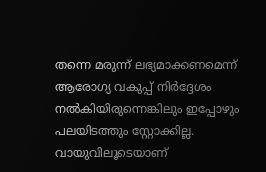തന്നെ മരുന്ന് ലഭ്യമാക്കണമെന്ന് ആരോഗ്യ വകുപ്പ് നിർദ്ദേശം നൽകിയിരുന്നെങ്കിലും ഇപ്പോഴും പലയിടത്തും സ്റ്റോക്കില്ല. വായുവിലൂടെയാണ്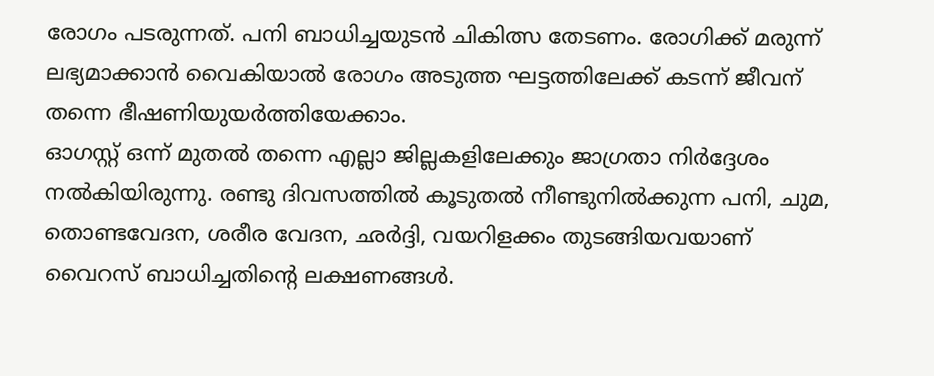രോഗം പടരുന്നത്. പനി ബാധിച്ചയുടൻ ചികിത്സ തേടണം. രോഗിക്ക് മരുന്ന് ലഭ്യമാക്കാൻ വൈകിയാൽ രോഗം അടുത്ത ഘട്ടത്തിലേക്ക് കടന്ന് ജീവന് തന്നെ ഭീഷണിയുയർത്തിയേക്കാം.
ഓഗസ്റ്റ് ഒന്ന് മുതൽ തന്നെ എല്ലാ ജില്ലകളിലേക്കും ജാഗ്രതാ നിർദ്ദേശം നൽകിയിരുന്നു. രണ്ടു ദിവസത്തിൽ കൂടുതൽ നീണ്ടുനിൽക്കുന്ന പനി, ചുമ, തൊണ്ടവേദന, ശരീര വേദന, ഛർദ്ദി, വയറിളക്കം തുടങ്ങിയവയാണ് വൈറസ് ബാധിച്ചതിന്റെ ലക്ഷണങ്ങൾ.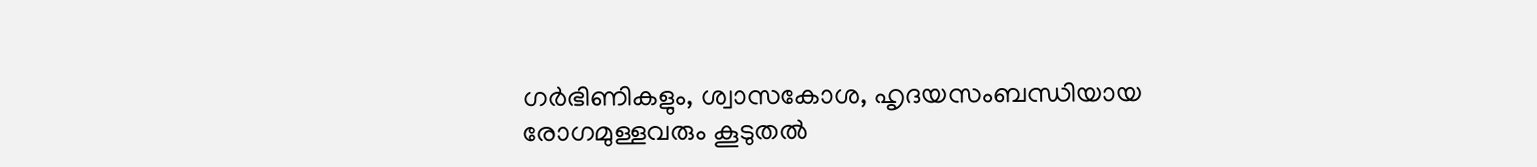ഗർഭിണികളും, ശ്വാസകോശ, ഹൃദയസംബന്ധിയായ രോഗമുള്ളവരും കൂടുതൽ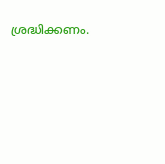ശ്രദ്ധിക്കണം.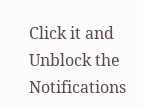Click it and Unblock the Notifications